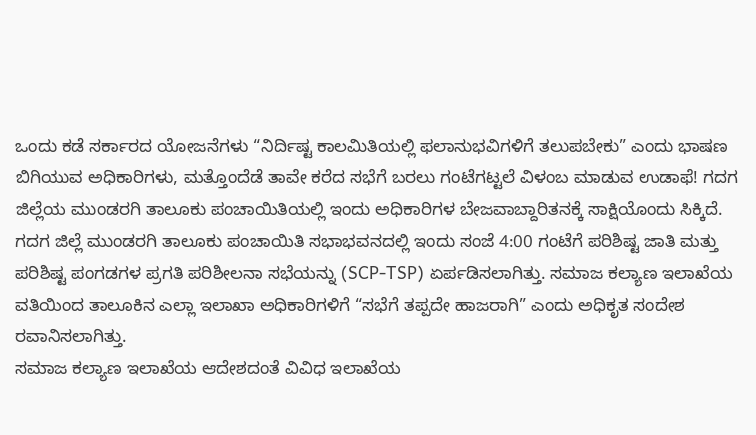ಒಂದು ಕಡೆ ಸರ್ಕಾರದ ಯೋಜನೆಗಳು “ನಿರ್ದಿಷ್ಟ ಕಾಲಮಿತಿಯಲ್ಲಿ ಫಲಾನುಭವಿಗಳಿಗೆ ತಲುಪಬೇಕು” ಎಂದು ಭಾಷಣ ಬಿಗಿಯುವ ಅಧಿಕಾರಿಗಳು, ಮತ್ತೊಂದೆಡೆ ತಾವೇ ಕರೆದ ಸಭೆಗೆ ಬರಲು ಗಂಟೆಗಟ್ಟಲೆ ವಿಳಂಬ ಮಾಡುವ ಉಡಾಫೆ! ಗದಗ ಜಿಲ್ಲೆಯ ಮುಂಡರಗಿ ತಾಲೂಕು ಪಂಚಾಯಿತಿಯಲ್ಲಿ ಇಂದು ಅಧಿಕಾರಿಗಳ ಬೇಜವಾಬ್ದಾರಿತನಕ್ಕೆ ಸಾಕ್ಷಿಯೊಂದು ಸಿಕ್ಕಿದೆ.
ಗದಗ ಜಿಲ್ಲೆ ಮುಂಡರಗಿ ತಾಲೂಕು ಪಂಚಾಯಿತಿ ಸಭಾಭವನದಲ್ಲಿ ಇಂದು ಸಂಜೆ 4:00 ಗಂಟೆಗೆ ಪರಿಶಿಷ್ಟ ಜಾತಿ ಮತ್ತು ಪರಿಶಿಷ್ಟ ಪಂಗಡಗಳ ಪ್ರಗತಿ ಪರಿಶೀಲನಾ ಸಭೆಯನ್ನು (SCP-TSP) ಏರ್ಪಡಿಸಲಾಗಿತ್ತು. ಸಮಾಜ ಕಲ್ಯಾಣ ಇಲಾಖೆಯ ವತಿಯಿಂದ ತಾಲೂಕಿನ ಎಲ್ಲಾ ಇಲಾಖಾ ಅಧಿಕಾರಿಗಳಿಗೆ “ಸಭೆಗೆ ತಪ್ಪದೇ ಹಾಜರಾಗಿ” ಎಂದು ಅಧಿಕೃತ ಸಂದೇಶ ರವಾನಿಸಲಾಗಿತ್ತು.
ಸಮಾಜ ಕಲ್ಯಾಣ ಇಲಾಖೆಯ ಆದೇಶದಂತೆ ವಿವಿಧ ಇಲಾಖೆಯ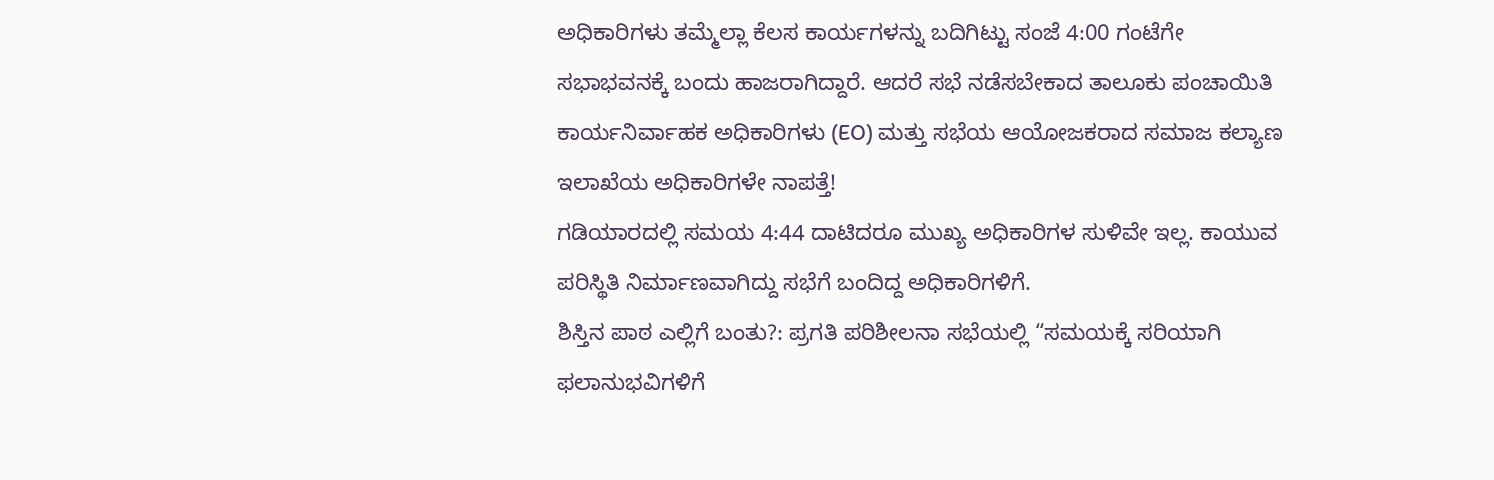ಅಧಿಕಾರಿಗಳು ತಮ್ಮೆಲ್ಲಾ ಕೆಲಸ ಕಾರ್ಯಗಳನ್ನು ಬದಿಗಿಟ್ಟು ಸಂಜೆ 4:00 ಗಂಟೆಗೇ ಸಭಾಭವನಕ್ಕೆ ಬಂದು ಹಾಜರಾಗಿದ್ದಾರೆ. ಆದರೆ ಸಭೆ ನಡೆಸಬೇಕಾದ ತಾಲೂಕು ಪಂಚಾಯಿತಿ ಕಾರ್ಯನಿರ್ವಾಹಕ ಅಧಿಕಾರಿಗಳು (EO) ಮತ್ತು ಸಭೆಯ ಆಯೋಜಕರಾದ ಸಮಾಜ ಕಲ್ಯಾಣ ಇಲಾಖೆಯ ಅಧಿಕಾರಿಗಳೇ ನಾಪತ್ತೆ!
ಗಡಿಯಾರದಲ್ಲಿ ಸಮಯ 4:44 ದಾಟಿದರೂ ಮುಖ್ಯ ಅಧಿಕಾರಿಗಳ ಸುಳಿವೇ ಇಲ್ಲ. ಕಾಯುವ ಪರಿಸ್ಥಿತಿ ನಿರ್ಮಾಣವಾಗಿದ್ದು ಸಭೆಗೆ ಬಂದಿದ್ದ ಅಧಿಕಾರಿಗಳಿಗೆ.
ಶಿಸ್ತಿನ ಪಾಠ ಎಲ್ಲಿಗೆ ಬಂತು?: ಪ್ರಗತಿ ಪರಿಶೀಲನಾ ಸಭೆಯಲ್ಲಿ “ಸಮಯಕ್ಕೆ ಸರಿಯಾಗಿ ಫಲಾನುಭವಿಗಳಿಗೆ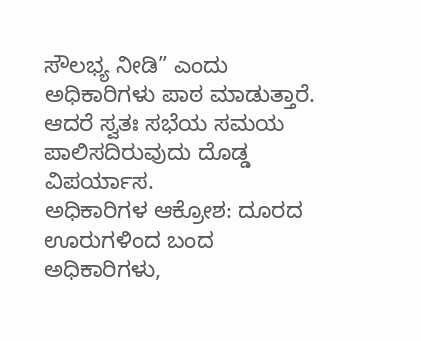ಸೌಲಭ್ಯ ನೀಡಿ” ಎಂದು ಅಧಿಕಾರಿಗಳು ಪಾಠ ಮಾಡುತ್ತಾರೆ. ಆದರೆ ಸ್ವತಃ ಸಭೆಯ ಸಮಯ ಪಾಲಿಸದಿರುವುದು ದೊಡ್ಡ ವಿಪರ್ಯಾಸ.
ಅಧಿಕಾರಿಗಳ ಆಕ್ರೋಶ: ದೂರದ ಊರುಗಳಿಂದ ಬಂದ ಅಧಿಕಾರಿಗಳು,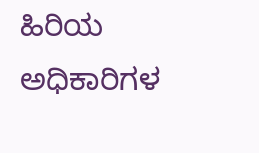ಹಿರಿಯ ಅಧಿಕಾರಿಗಳ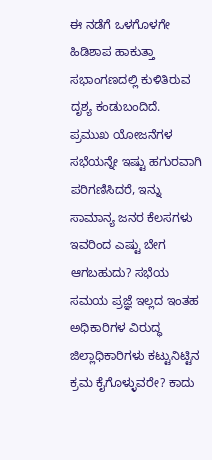ಈ ನಡೆಗೆ ಒಳಗೊಳಗೇ ಹಿಡಿಶಾಪ ಹಾಕುತ್ತಾ ಸಭಾಂಗಣದಲ್ಲಿ ಕುಳಿತಿರುವ ದೃಶ್ಯ ಕಂಡುಬಂದಿದೆ.
ಪ್ರಮುಖ ಯೋಜನೆಗಳ ಸಭೆಯನ್ನೇ ಇಷ್ಟು ಹಗುರವಾಗಿ ಪರಿಗಣಿಸಿದರೆ, ಇನ್ನು ಸಾಮಾನ್ಯ ಜನರ ಕೆಲಸಗಳು ಇವರಿಂದ ಎಷ್ಟು ಬೇಗ ಆಗಬಹುದು? ಸಭೆಯ ಸಮಯ ಪ್ರಜ್ಞೆ ಇಲ್ಲದ ಇಂತಹ ಅಧಿಕಾರಿಗಳ ವಿರುದ್ಧ ಜಿಲ್ಲಾಧಿಕಾರಿಗಳು ಕಟ್ಟುನಿಟ್ಟಿನ ಕ್ರಮ ಕೈಗೊಳ್ಳುವರೇ? ಕಾದು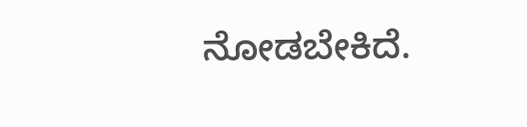ನೋಡಬೇಕಿದೆ.